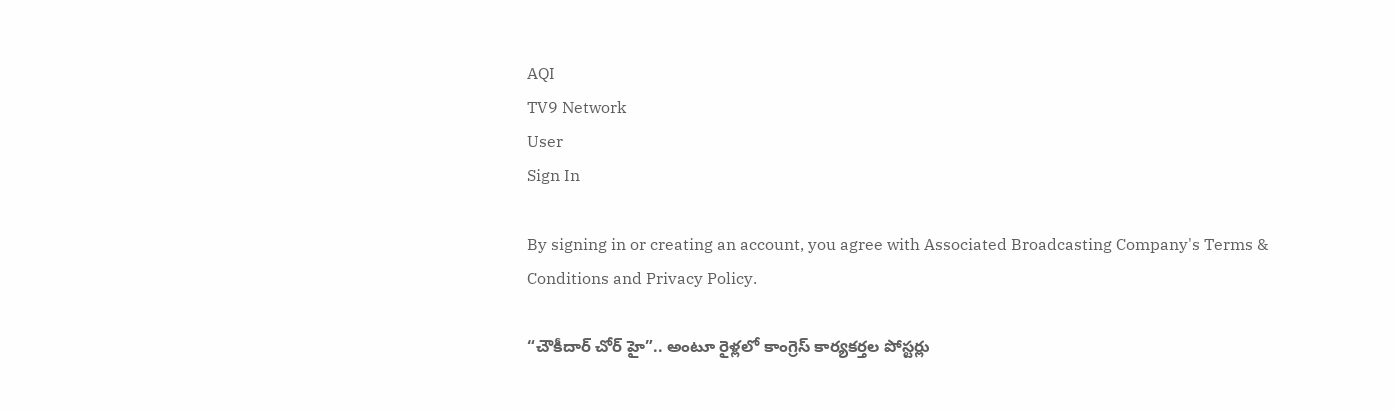AQI
TV9 Network
User
Sign In

By signing in or creating an account, you agree with Associated Broadcasting Company's Terms & Conditions and Privacy Policy.

“చౌకీదార్ చోర్ హై”.. అంటూ రైళ్లలో కాంగ్రెస్ కార్యకర్తల పోస్టర్లు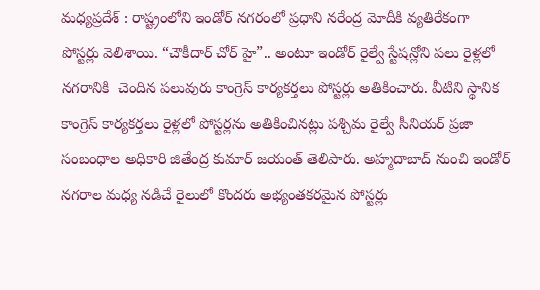మధ్యప్రదేశ్ : రాష్ట్రంలోని ఇండోర్ నగరంలో ప్రధాని నరేంద్ర మోదీకి వ్యతిరేకంగా పోస్టర్లు వెలిశాయి. “చౌకీదార్ చోర్ హై”.. అంటూ ఇండోర్ రైల్వే స్టేషన్లోని పలు రైళ్లలో నగరానికి  చెందిన పలువురు కాంగ్రెస్ కార్యకర్తలు పోస్టర్లు అతికించారు. వీటిని స్థానిక కాంగ్రెస్ కార్యకర్తలు రైళ్లలో పోస్టర్లను అతికించినట్లు పశ్చిమ రైల్వే సీనియర్ ప్రజా సంబంధాల అధికారి జితేంద్ర కుమార్ జయంత్ తెలిపారు. అహ్మదాబాద్ నుంచి ఇండోర్ నగరాల మధ్య నడిచే రైలులో కొందరు అభ్యంతకరమైన పోస్టర్లు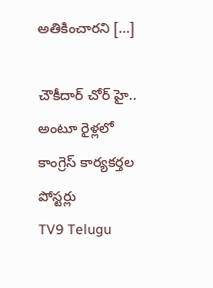అతికించారని […]

చౌకీదార్ చోర్ హై.. అంటూ రైళ్లలో కాంగ్రెస్ కార్యకర్తల పోస్టర్లు
TV9 Telugu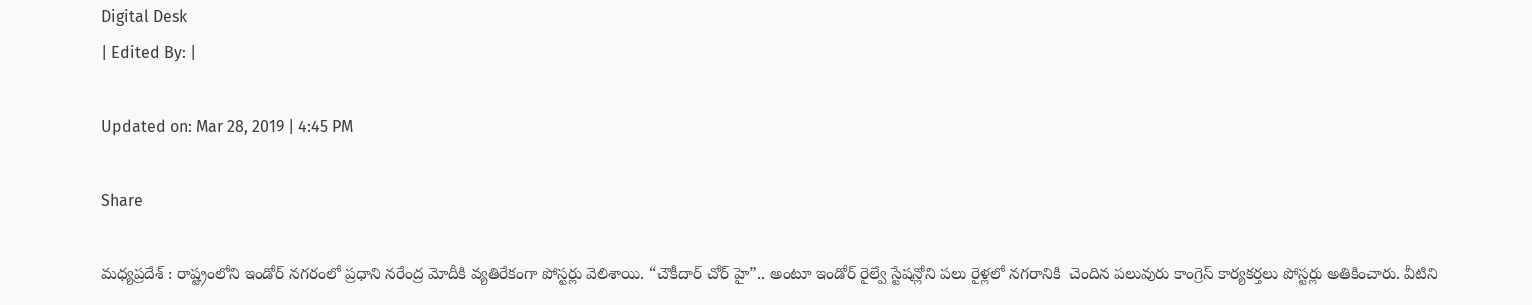Digital Desk
| Edited By: |

Updated on: Mar 28, 2019 | 4:45 PM

Share

మధ్యప్రదేశ్ : రాష్ట్రంలోని ఇండోర్ నగరంలో ప్రధాని నరేంద్ర మోదీకి వ్యతిరేకంగా పోస్టర్లు వెలిశాయి. “చౌకీదార్ చోర్ హై”.. అంటూ ఇండోర్ రైల్వే స్టేషన్లోని పలు రైళ్లలో నగరానికి  చెందిన పలువురు కాంగ్రెస్ కార్యకర్తలు పోస్టర్లు అతికించారు. వీటిని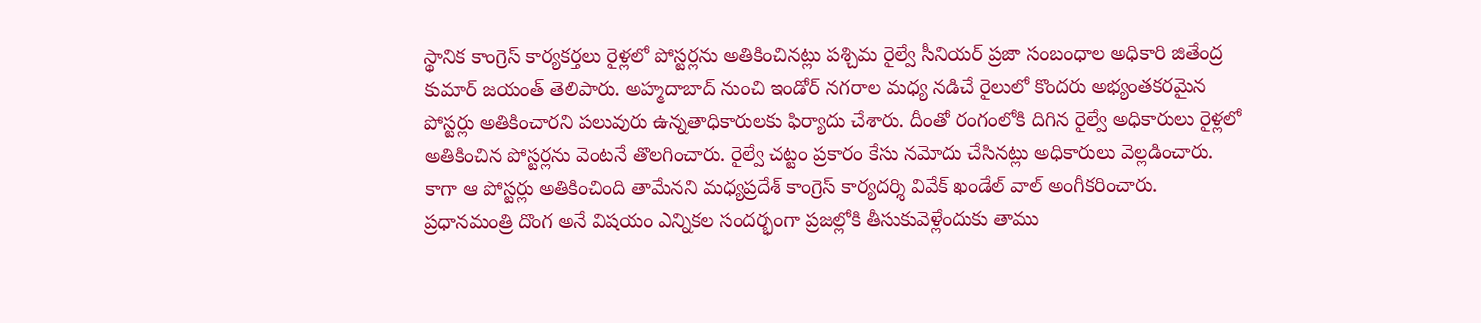స్థానిక కాంగ్రెస్ కార్యకర్తలు రైళ్లలో పోస్టర్లను అతికించినట్లు పశ్చిమ రైల్వే సీనియర్ ప్రజా సంబంధాల అధికారి జితేంద్ర కుమార్ జయంత్ తెలిపారు. అహ్మదాబాద్ నుంచి ఇండోర్ నగరాల మధ్య నడిచే రైలులో కొందరు అభ్యంతకరమైన పోస్టర్లు అతికించారని పలువురు ఉన్నతాధికారులకు ఫిర్యాదు చేశారు. దీంతో రంగంలోకి దిగిన రైల్వే అధికారులు రైళ్లలో అతికించిన పోస్టర్లను వెంటనే తొలగించారు. రైల్వే చట్టం ప్రకారం కేసు నమోదు చేసినట్లు అధికారులు వెల్లడించారు. కాగా ఆ పోస్టర్లు అతికించింది తామేనని మధ్యప్రదేశ్ కాంగ్రెస్ కార్యదర్శి వివేక్ ఖండేల్ వాల్ అంగీకరించారు. ప్రధానమంత్రి దొంగ అనే విషయం ఎన్నికల సందర్భంగా ప్రజల్లోకి తీసుకువెళ్లేందుకు తాము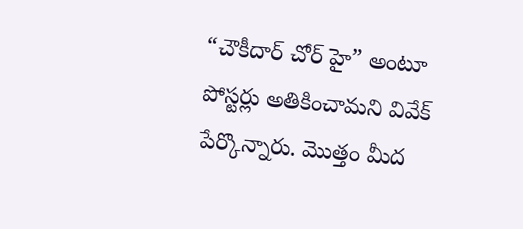“చౌకీదార్ చోర్ హై” అంటూ పోస్టర్లు అతికించామని వివేక్ పేర్కొన్నారు. మొత్తం మీద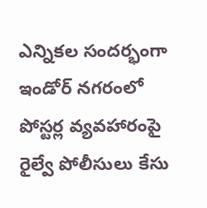ఎన్నికల సందర్భంగా ఇండోర్ నగరంలో పోస్టర్ల వ్యవహారంపై రైల్వే పోలీసులు కేసు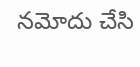నమోదు చేసి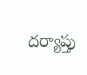దర్యాప్తు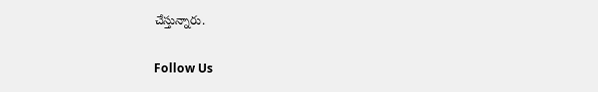చేస్తున్నారు.

Follow Us